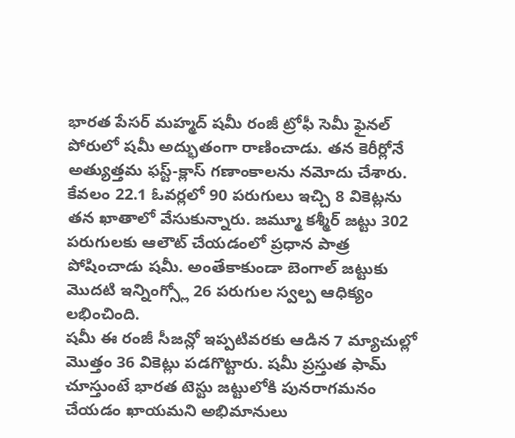భారత పేసర్ మహ్మద్ షమీ రంజీ ట్రోఫీ సెమీ ఫైనల్ పోరులో షమీ అద్భుతంగా రాణించాడు. తన కెరీర్లోనే అత్యుత్తమ ఫస్ట్-క్లాస్ గణాంకాలను నమోదు చేశారు. కేవలం 22.1 ఓవర్లలో 90 పరుగులు ఇచ్చి 8 వికెట్లను తన ఖాతాలో వేసుకున్నారు. జమ్మూ కశ్మీర్ జట్టు 302 పరుగులకు ఆలౌట్ చేయడంలో ప్రధాన పాత్ర పోషించాడు షమీ. అంతేకాకుండా బెంగాల్ జట్టుకు మొదటి ఇన్నింగ్స్లో 26 పరుగుల స్వల్ప ఆధిక్యం లభించింది.
షమీ ఈ రంజీ సీజన్లో ఇప్పటివరకు ఆడిన 7 మ్యాచుల్లో మొత్తం 36 వికెట్లు పడగొట్టారు. షమీ ప్రస్తుత ఫామ్ చూస్తుంటే భారత టెస్టు జట్టులోకి పునరాగమనం చేయడం ఖాయమని అభిమానులు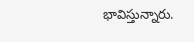భావిస్తున్నారు.